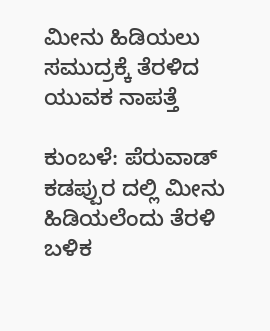ಮೀನು ಹಿಡಿಯಲು ಸಮುದ್ರಕ್ಕೆ ತೆರಳಿದ ಯುವಕ ನಾಪತ್ತೆ

ಕುಂಬಳೆ: ಪೆರುವಾಡ್ ಕಡಪ್ಪುರ ದಲ್ಲಿ ಮೀನು ಹಿಡಿಯಲೆಂದು ತೆರಳಿ ಬಳಿಕ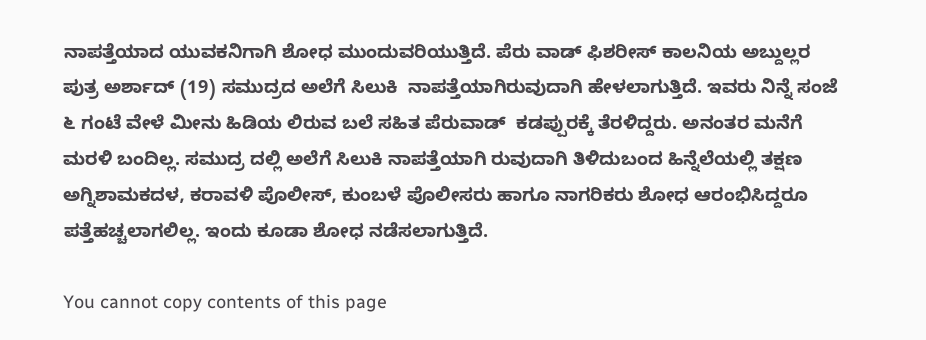ನಾಪತ್ತೆಯಾದ ಯುವಕನಿಗಾಗಿ ಶೋಧ ಮುಂದುವರಿಯುತ್ತಿದೆ. ಪೆರು ವಾಡ್ ಫಿಶರೀಸ್ ಕಾಲನಿಯ ಅಬ್ದುಲ್ಲರ ಪುತ್ರ ಅರ್ಶಾದ್ (19) ಸಮುದ್ರದ ಅಲೆಗೆ ಸಿಲುಕಿ  ನಾಪತ್ತೆಯಾಗಿರುವುದಾಗಿ ಹೇಳಲಾಗುತ್ತಿದೆ. ಇವರು ನಿನ್ನೆ ಸಂಜೆ ೬ ಗಂಟೆ ವೇಳೆ ಮೀನು ಹಿಡಿಯ ಲಿರುವ ಬಲೆ ಸಹಿತ ಪೆರುವಾಡ್  ಕಡಪ್ಪುರಕ್ಕೆ ತೆರಳಿದ್ದರು. ಅನಂತರ ಮನೆಗೆ ಮರಳಿ ಬಂದಿಲ್ಲ. ಸಮುದ್ರ ದಲ್ಲಿ ಅಲೆಗೆ ಸಿಲುಕಿ ನಾಪತ್ತೆಯಾಗಿ ರುವುದಾಗಿ ತಿಳಿದುಬಂದ ಹಿನ್ನೆಲೆಯಲ್ಲಿ ತಕ್ಷಣ ಅಗ್ನಿಶಾಮಕದಳ, ಕರಾವಳಿ ಪೊಲೀಸ್, ಕುಂಬಳೆ ಪೊಲೀಸರು ಹಾಗೂ ನಾಗರಿಕರು ಶೋಧ ಆರಂಭಿಸಿದ್ದರೂ ಪತ್ತೆಹಚ್ಚಲಾಗಲಿಲ್ಲ. ಇಂದು ಕೂಡಾ ಶೋಧ ನಡೆಸಲಾಗುತ್ತಿದೆ.

You cannot copy contents of this page